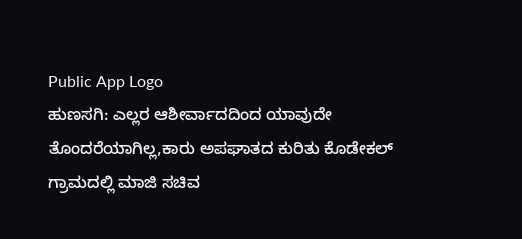Public App Logo
ಹುಣಸಗಿ: ಎಲ್ಲರ ಆಶೀರ್ವಾದದಿಂದ ಯಾವುದೇ ತೊಂದರೆಯಾಗಿಲ್ಲ,ಕಾರು ಅಪಘಾತದ ಕುರಿತು ಕೊಡೇಕಲ್ ಗ್ರಾಮದಲ್ಲಿ ಮಾಜಿ ಸಚಿವ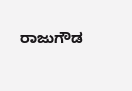ರಾಜುಗೌಡ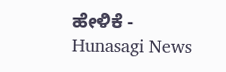ಹೇಳಿಕೆ - Hunasagi News